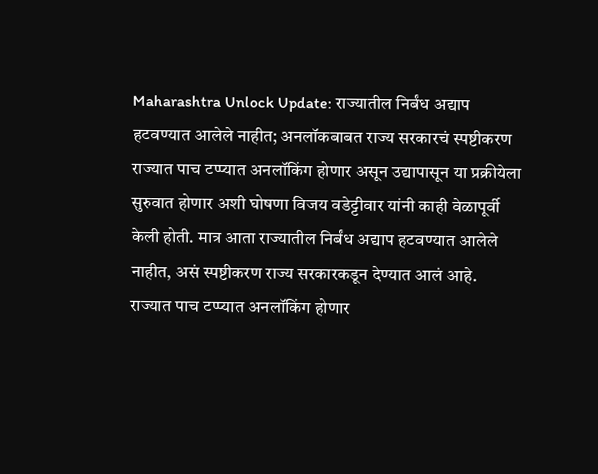Maharashtra Unlock Update: राज्यातील निर्बंध अद्याप हटवण्यात आलेले नाहीत; अनलॉकबाबत राज्य सरकारचं स्पष्टीकरण
राज्यात पाच टप्प्यात अनलॉकिंग होणार असून उद्यापासून या प्रक्रीयेला सुरुवात होणार अशी घोषणा विजय वडेट्टीवार यांनी काही वेळापूर्वी केली होती. मात्र आता राज्यातील निर्बंध अद्याप हटवण्यात आलेले नाहीत, असं स्पष्टीकरण राज्य सरकारकडून देण्यात आलं आहे.
राज्यात पाच टप्प्यात अनलॉकिंग होणार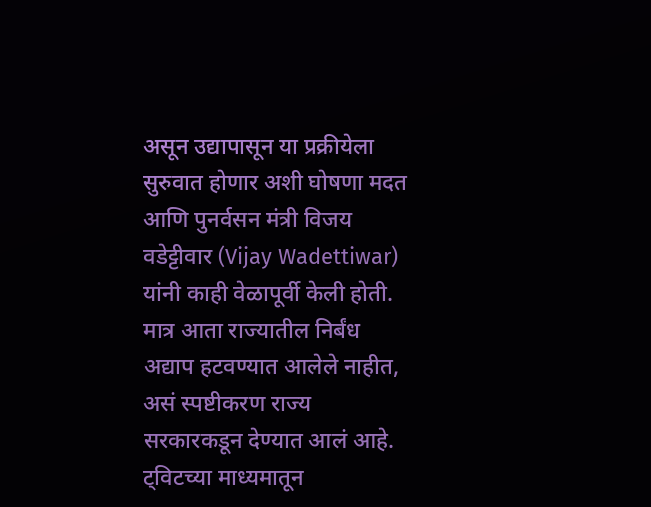असून उद्यापासून या प्रक्रीयेला सुरुवात होणार अशी घोषणा मदत आणि पुनर्वसन मंत्री विजय वडेट्टीवार (Vijay Wadettiwar) यांनी काही वेळापूर्वी केली होती. मात्र आता राज्यातील निर्बंध अद्याप हटवण्यात आलेले नाहीत, असं स्पष्टीकरण राज्य सरकारकडून देण्यात आलं आहे. ट्विटच्या माध्यमातून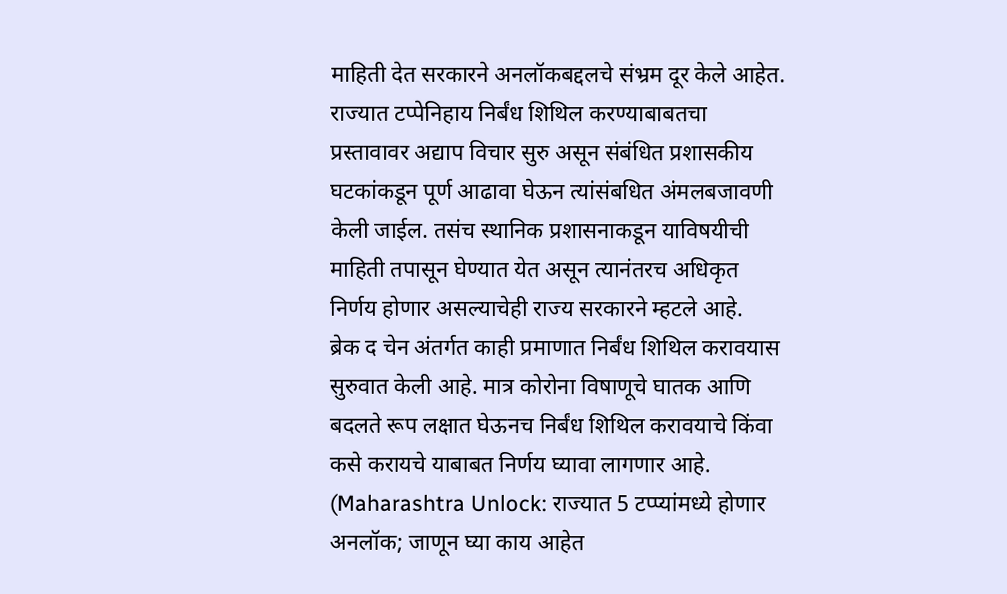माहिती देत सरकारने अनलॉकबद्दलचे संभ्रम दूर केले आहेत. राज्यात टप्पेनिहाय निर्बंध शिथिल करण्याबाबतचा प्रस्तावावर अद्याप विचार सुरु असून संबंधित प्रशासकीय घटकांकडून पूर्ण आढावा घेऊन त्यांसंबधित अंमलबजावणी केली जाईल. तसंच स्थानिक प्रशासनाकडून याविषयीची माहिती तपासून घेण्यात येत असून त्यानंतरच अधिकृत निर्णय होणार असल्याचेही राज्य सरकारने म्हटले आहे.
ब्रेक द चेन अंतर्गत काही प्रमाणात निर्बंध शिथिल करावयास सुरुवात केली आहे. मात्र कोरोना विषाणूचे घातक आणि बदलते रूप लक्षात घेऊनच निर्बंध शिथिल करावयाचे किंवा कसे करायचे याबाबत निर्णय घ्यावा लागणार आहे. (Maharashtra Unlock: राज्यात 5 टप्प्यांमध्ये होणार अनलॉक; जाणून घ्या काय आहेत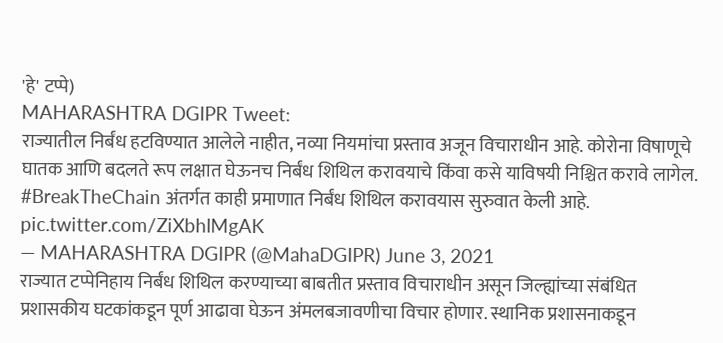'हे' टप्पे)
MAHARASHTRA DGIPR Tweet:
राज्यातील निर्बंध हटविण्यात आलेले नाहीत, नव्या नियमांचा प्रस्ताव अजून विचाराधीन आहे. कोरोना विषाणूचे घातक आणि बदलते रूप लक्षात घेऊनच निर्बंध शिथिल करावयाचे किंवा कसे याविषयी निश्चित करावे लागेल. #BreakTheChain अंतर्गत काही प्रमाणात निर्बंध शिथिल करावयास सुरुवात केली आहे. pic.twitter.com/ZiXbhlMgAK
— MAHARASHTRA DGIPR (@MahaDGIPR) June 3, 2021
राज्यात टप्पेनिहाय निर्बंध शिथिल करण्याच्या बाबतीत प्रस्ताव विचाराधीन असून जिल्ह्यांच्या संबंधित प्रशासकीय घटकांकडून पूर्ण आढावा घेऊन अंमलबजावणीचा विचार होणार. स्थानिक प्रशासनाकडून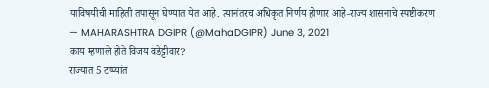याविषयीची माहिती तपासून घेण्यात येत आहे. त्यानंतरच अधिकृत निर्णय होणार आहे-राज्य शासनाचे स्पष्टीकरण
— MAHARASHTRA DGIPR (@MahaDGIPR) June 3, 2021
काय म्हणाले होते विजय वडेट्टीवार?
राज्यात 5 टप्प्यांत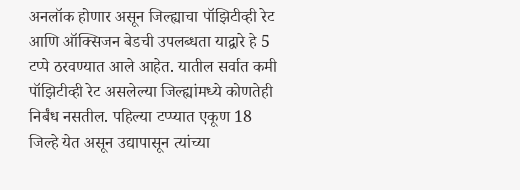अनलॉक होणार असून जिल्ह्याचा पॉझिटीव्ही रेट आणि ऑक्सिजन बेडची उपलब्धता याद्वारे हे 5 टप्पे ठरवण्यात आले आहेत. यातील सर्वात कमी पॉझिटीव्ही रेट असलेल्या जिल्ह्यांमध्ये कोणतेही निर्बंध नसतील. पहिल्या टप्प्यात एकूण 18 जिल्हे येत असून उद्यापासून त्यांच्या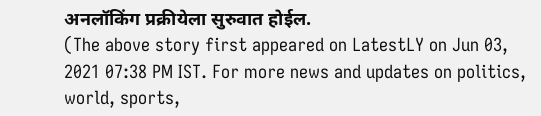अनलॉकिंग प्रक्रीयेला सुरुवात होईल.
(The above story first appeared on LatestLY on Jun 03, 2021 07:38 PM IST. For more news and updates on politics, world, sports,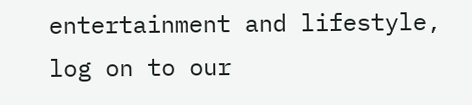entertainment and lifestyle, log on to our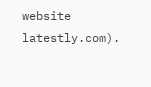website latestly.com).